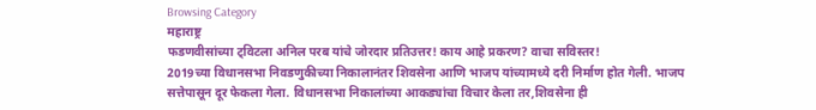Browsing Category
महाराष्ट्र
फडणवीसांच्या ट्विटला अनिल परब यांचे जोरदार प्रतिउत्तर! काय आहे प्रकरण? वाचा सविस्तर!
2019च्या विधानसभा निवडणुकीच्या निकालानंतर शिवसेना आणि भाजप यांच्यामध्ये दरी निर्माण होत गेली. भाजप सत्तेपासून दूर फेकला गेला. विधानसभा निकालांच्या आकड्यांचा विचार केला तर,शिवसेना ही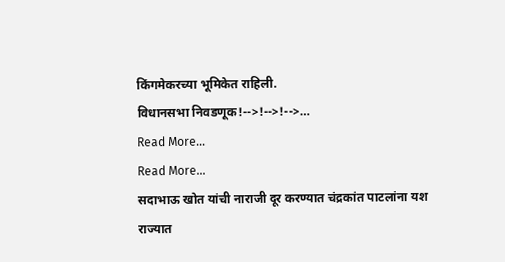किंगमेकरच्या भूमिकेत राहिली.
विधानसभा निवडणूक!-->!-->!-->…
Read More...
Read More...
सदाभाऊ खोत यांची नाराजी दूर करण्यात चंद्रकांत पाटलांना यश
राज्यात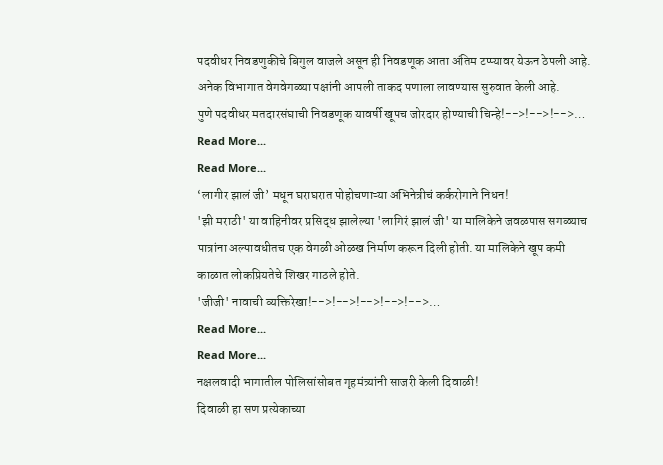पदवीधर निवडणुकीचे बिगुल वाजले असून ही निवडणूक आता अंतिम टप्प्यावर येऊन ठेपली आहे. अनेक विभागात वेगवेगळ्या पक्षांनी आपली ताकद पणाला लावण्यास सुरुवात केली आहे.
पुणे पदवीधर मतदारसंघाची निवडणूक यावर्षी खूपच जोरदार होण्याची चिन्हे!-->!-->!-->…
Read More...
Read More...
‘लागीर झालं जी’ मधून घराघरात पोहोचणाऱ्या अभिनेत्रीचं कर्करोगाने निधन!
'झी मराठी' या वाहिनीवर प्रसिद्ध झालेल्या 'लागिरं झालं जी' या मालिकेने जवळपास सगळ्याच पात्रांना अल्पावधीतच एक वेगळी ओळख निर्माण करून दिली होती. या मालिकेने खूप कमी काळात लोकप्रियतेचे शिखर गाठले होते.
'जीजी' नावाची व्यक्तिरेखा!-->!-->!-->!-->!-->…
Read More...
Read More...
नक्षलवादी भागातील पोलिसांसोबत गृहमंत्र्यांनी साजरी केली दिवाळी!
दिवाळी हा सण प्रत्येकाच्या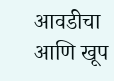आवडीचा आणि खूप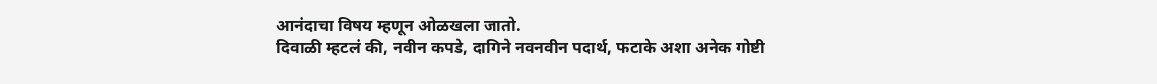आनंदाचा विषय म्हणून ओळखला जातो.
दिवाळी म्हटलं की, नवीन कपडे, दागिने नवनवीन पदार्थ, फटाके अशा अनेक गोष्टी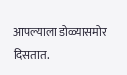आपल्याला डोळ्यासमोर दिसतात.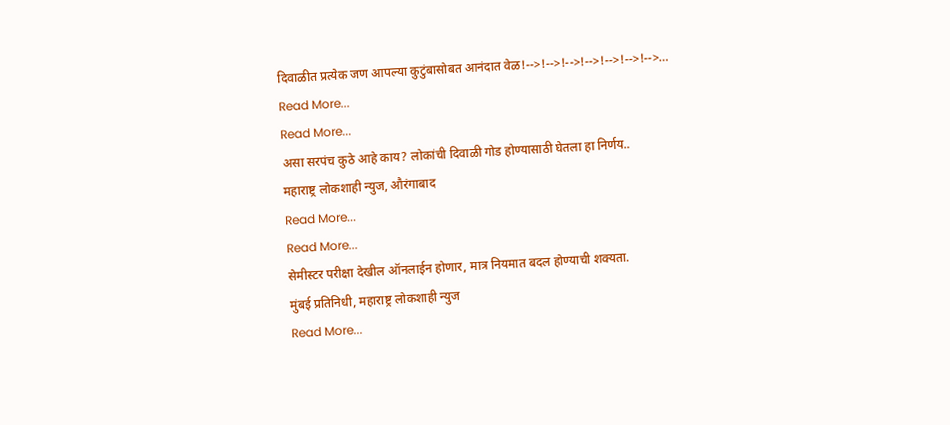दिवाळीत प्रत्येक जण आपल्या कुटुंबासोबत आनंदात वेळ!-->!-->!-->!-->!-->!-->!-->…
Read More...
Read More...
असा सरपंच कुठे आहे काय? लोकांची दिवाळी गोड होण्यासाठी घेतला हा निर्णय..
महाराष्ट्र लोकशाही न्युज, औरंगाबाद
Read More...
Read More...
सेमीस्टर परीक्षा देखील ऑनलाईन होणार, मात्र नियमात बदल होण्याची शक्यता.
मुंबई प्रतिनिधी, महाराष्ट्र लोकशाही न्युज
Read More...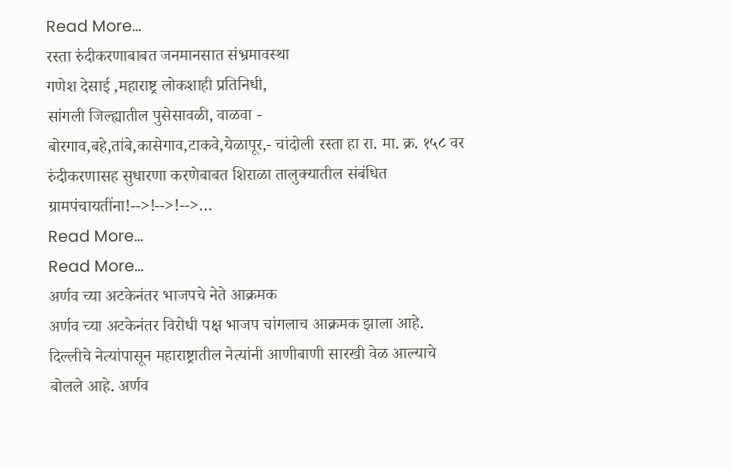Read More...
रस्ता रुंदीकरणाबाबत जनमानसात संभ्रमावस्था
गणेश देसाई ,महाराष्ट्र लोकशाही प्रतिनिधी,
सांगली जिल्ह्यातील पुसेसावळी, वाळवा - बोरगाव,बहे,तांबे,कासेगाव,टाकवे,येळापूर,- चांदोली रस्ता हा रा. मा. क्र. १५८ वर रुंदीकरणासह सुधारणा करणेबाबत शिराळा तालुक्यातील संबंधित ग्रामपंचायतींना!-->!-->!-->…
Read More...
Read More...
अर्णव च्या अटकेनंतर भाजपचे नेते आक्रमक
अर्णव च्या अटकेनंतर विरोधी पक्ष भाजप चांगलाच आक्रमक झाला आहे. दिल्लीचे नेत्यांपासून महाराष्ट्रातील नेत्यांनी आणीबाणी सारखी वेळ आल्याचे बोलले आहे. अर्णव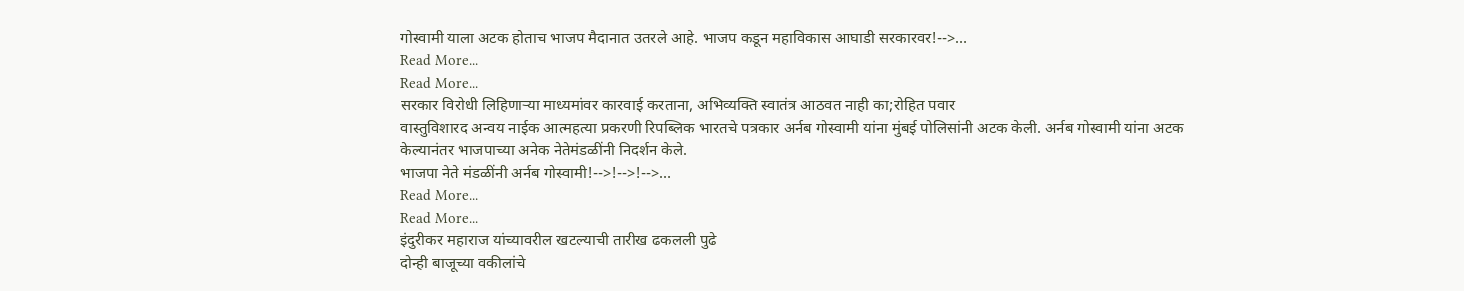गोस्वामी याला अटक होताच भाजप मैदानात उतरले आहे. भाजप कडून महाविकास आघाडी सरकारवर!-->…
Read More...
Read More...
सरकार विरोधी लिहिणाऱ्या माध्यमांवर कारवाई करताना, अभिव्यक्ति स्वातंत्र आठवत नाही का;रोहित पवार
वास्तुविशारद अन्वय नाईक आत्महत्या प्रकरणी रिपब्लिक भारतचे पत्रकार अर्नब गोस्वामी यांना मुंबई पोलिसांनी अटक केली. अर्नब गोस्वामी यांना अटक केल्यानंतर भाजपाच्या अनेक नेतेमंडळींनी निदर्शन केले.
भाजपा नेते मंडळींनी अर्नब गोस्वामी!-->!-->!-->…
Read More...
Read More...
इंदुरीकर महाराज यांच्यावरील खटल्याची तारीख ढकलली पुढे
दोन्ही बाजूच्या वकीलांचे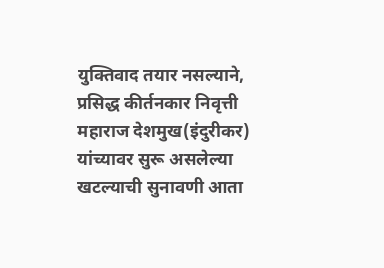युक्तिवाद तयार नसल्याने, प्रसिद्ध कीर्तनकार निवृत्ती महाराज देशमुख(इंदुरीकर) यांच्यावर सुरू असलेल्या खटल्याची सुनावणी आता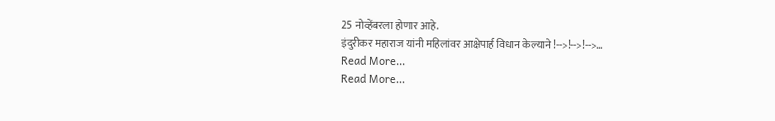25 नोव्हेंबरला होणार आहे.
इंदुरीकर महाराज यांनी महिलांवर आक्षेपार्ह विधान केल्याने !-->!-->!-->…
Read More...
Read More...